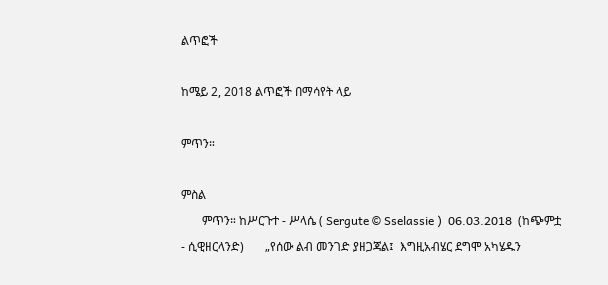ልጥፎች

ከሜይ 2, 2018 ልጥፎች በማሳየት ላይ

ምጥን።

ምስል
       ምጥን። ከሥርጉተ - ሥላሴ ( Sergute © Sselassie )  06.03.2018  (ከጭምቷ - ሲዊዘርላንድ)       „የሰው ልብ መንገድ ያዘጋጃል፤  እግዚአብሄር ደግሞ አካሄዱን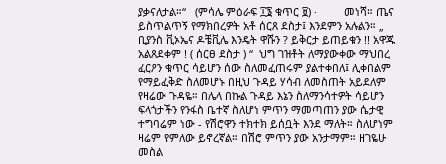ያቃናለታል።“   (ምሳሌ ምዕራፍ ፲፮ ቁጥር ፱) ·         መነሻ። ጤና ይስጥልጥኝ የማክበረዎት አቶ ሰርጸ ደስታ፤ እንደምን አሉልን። „ ቢያንስ ቪኦኤና ዶቼቪሌ እንዴት ዋሹን ? ይቅርታ ይጠይቁን !! አዋጁ አልጸደቀም ! ( ሰርፀ ደስታ ) “  ህግ ገዝቶት ለማያውቀው ማህበረ ፈርዖን ቁጥር ሳይሆን ሰው ስለመፈጠሩም ያልተቀበለ፤ ሊቀበልም የማይፈቅድ ስለመሆኑ በዚህ ጉዳይ ሃሳብ ለመስጠት አይደለም የዛሬው ጉዳዬ። በሌላ በኩል ጉዳይ እኔን ስለማንሳተዎት ሳይሆን ፍላጎታችን የንፋስ ቤተኛ ስለሆነ ምጥን ማመጣጠን ያው ሴታዊ ተግባሬም ነው - የሽሮዋን ተክተክ ይሰቧት እንደ ማለት። ስለሆነም ዛሬም የምለው ይኖረኛል። በሽሮ ምጥን ያው አንታማም። ዘገዬሁ መስል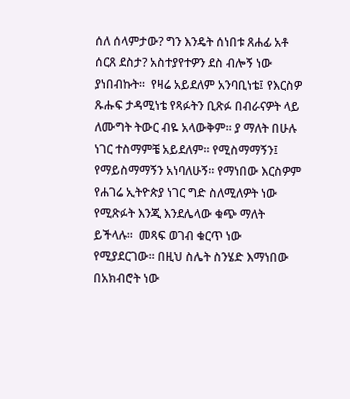ሰለ ሰላምታው? ግን እንዴት ሰነበቱ ጸሐፊ አቶ ሰርጸ ደስታ? አስተያየተዎን ደስ ብሎኝ ነው ያነበብኩት።  የዛሬ አይደለም አንባቢነቴ፤ የእርስዎ ጹሑፍ ታዳሚነቴ የጻፉትን ቢጽፉ በብራናዎት ላይ ለሙግት ትውር ብዬ አላውቅም። ያ ማለት በሁሉ ነገር ተስማምቼ አይደለም። የሚስማማኝን፤ የማይስማማኝን አነባለሁኝ። የማነበው እርስዎም የሐገሬ ኢትዮጵያ ነገር ግድ ስለሚለዎት ነው የሚጽፉት እንጂ እንደሌላው ቁጭ ማለት ይችላሉ።  መጻፍ ወገብ ቁርጥ ነው የሚያደርገው። በዚህ ስሌት ስንሄድ እማነበው በአክብሮት ነው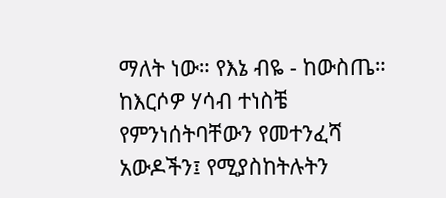ማለት ነው። የእኔ ብዬ - ከውስጤ። ከእርሶዎ ሃሳብ ተነስቼ የምንነሰትባቸውን የመተንፈሻ አውዶችን፤ የሚያስከትሉትን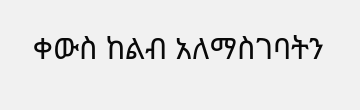ቀውስ ከልብ አለማስገባትን